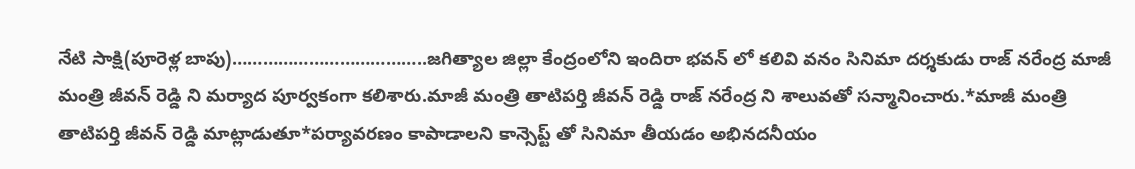నేటి సాక్షి(పూరెళ్ల బాపు)………………………………..జగిత్యాల జిల్లా కేంద్రంలోని ఇందిరా భవన్ లో కలివి వనం సినిమా దర్శకుడు రాజ్ నరేంద్ర మాజీ మంత్రి జీవన్ రెడ్డి ని మర్యాద పూర్వకంగా కలిశారు.మాజీ మంత్రి తాటిపర్తి జీవన్ రెడ్డి రాజ్ నరేంద్ర ని శాలువతో సన్మానించారు.*మాజీ మంత్రి తాటిపర్తి జీవన్ రెడ్డి మాట్లాడుతూ*పర్యావరణం కాపాడాలని కాన్సెప్ట్ తో సినిమా తీయడం అభినదనీయం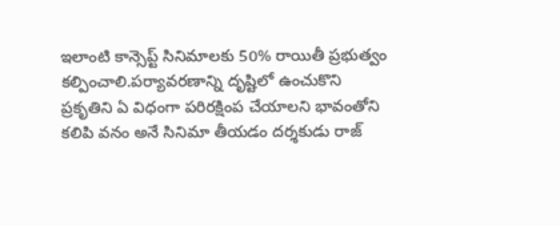ఇలాంటి కాన్సెప్ట్ సినిమాలకు 50% రాయితీ ప్రభుత్వం కల్పించాలి.పర్యావరణాన్ని దృష్టిలో ఉంచుకొని ప్రకృతిని ఏ విధంగా పరిరక్షింప చేయాలని భావంతోని కలిపి వనం అనే సినిమా తీయడం దర్శకుడు రాజ్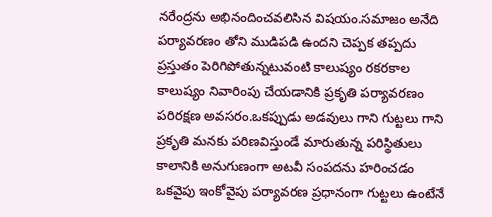నరేంద్రను అభినందించవలిసిన విషయం.సమాజం అనేది పర్యావరణం తోని ముడిపడి ఉందని చెప్పక తప్పదు ప్రస్తుతం పెరిగిపోతున్నటువంటి కాలుష్యం రకరకాల కాలుష్యం నివారింపు చేయడానికి ప్రకృతి పర్యావరణం పరిరక్షణ అవసరం.ఒకప్పుడు అడవులు గాని గుట్టలు గాని ప్రకృతి మనకు పరిణవిస్తుండే మారుతున్న పరిస్థితులు కాలానికి అనుగుణంగా అటవీ సంపదను హరించడం ఒకవైపు ఇంకోవైపు పర్యావరణ ప్రధానంగా గుట్టలు ఉంటేనే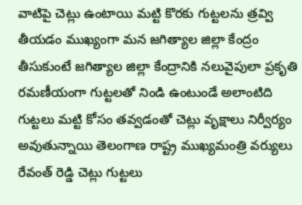వాటిపై చెట్లు ఉంటాయి మట్టి కొరకు గుట్టలను త్రవ్వి తీయడం ముఖ్యంగా మన జగిత్యాల జిల్లా కేంద్రం తీసుకుంటే జగిత్యాల జిల్లా కేంద్రానికి నలువైపులా ప్రకృతి రమణీయంగా గుట్టలతో నిండి ఉంటుండే అలాంటిది గుట్టలు మట్టి కోసం తవ్వడంతో చెట్లు వృక్షాలు నిర్వీర్యం అవుతున్నాయి తెలంగాణ రాష్ట్ర ముఖ్యమంత్రి వర్యులు రేవంత్ రెడ్డి చెట్లు గుట్టలు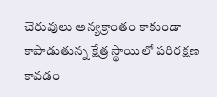చెరువులు అన్యక్రాంతం కాకుండా కాపాడుతున్న క్షేత్ర స్థాయిలో పరిరక్షణ కావడం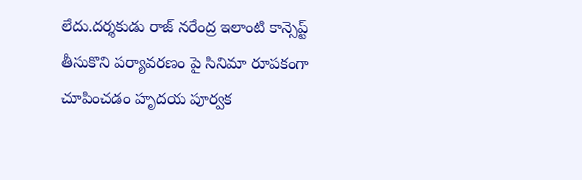లేదు.దర్శకుడు రాజ్ నరేంద్ర ఇలాంటి కాన్సెప్ట్ తీసుకొని పర్యావరణం పై సినిమా రూపకంగా చూపించడం హృదయ పూర్వక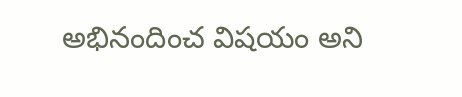అభినందించ విషయం అని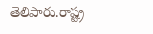తెలిపారు.రాష్ట్ర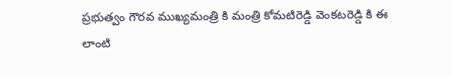ప్రభుత్వం గౌరవ ముఖ్యమంత్రి కి మంత్రి కోమటిరెడ్డి వెంకటరెడ్డి కి ఈ లాంటి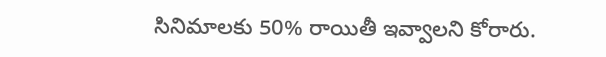సినిమాలకు 50% రాయితీ ఇవ్వాలని కోరారు.